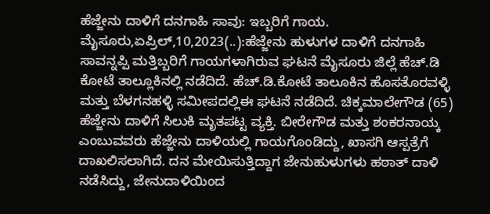ಹೆಜ್ಜೇನು ದಾಳಿಗೆ ದನಗಾಹಿ ಸಾವು: ಇಬ್ಬರಿಗೆ ಗಾಯ. ಮೈಸೂರು,ಏಪ್ರಿಲ್,10,2023(..):ಹೆಜ್ಜೇನು ಹುಳುಗಳ ದಾಳಿಗೆ ದನಗಾಹಿ ಸಾವನ್ನಪ್ಪಿ ಮತ್ತಿಬ್ಬರಿಗೆ ಗಾಯಗಳಾಗಿರುವ ಘಟನೆ ಮೈಸೂರು ಜಿಲ್ಲೆ ಹೆಚ್.ಡಿ ಕೋಟೆ ತಾಲ್ಲೂಕಿನಲ್ಲಿ ನಡೆದಿದೆ. ಹೆಚ್.ಡಿ.ಕೋಟೆ ತಾಲೂಕಿನ ಹೊಸತೊರವಳ್ಳಿ ಮತ್ತು ಬೆಳಗನಹಳ್ಳಿ ಸಮೀಪದಲ್ಲಿಈ ಘಟನೆ ನಡೆದಿದೆ. ಚಿಕ್ಕಮಾಲೇಗೌಡ (65) ಹೆಜ್ಜೇನು ದಾಳಿಗೆ ಸಿಲುಕಿ ಮೃತಪಟ್ಟ ವ್ಯಕ್ತಿ. ಬೀರೇಗೌಡ ಮತ್ತು ಶಂಕರನಾಯ್ಕ ಎಂಬುವವರು ಹೆಜ್ಜೇನು ದಾಳಿಯಲ್ಲಿ ಗಾಯಗೊಂಡಿದ್ದು, ಖಾಸಗಿ ಆಸ್ಪತ್ರೆಗೆ ದಾಖಲಿಸಲಾಗಿದೆ. ದನ ಮೇಯಿಸುತ್ತಿದ್ದಾಗ ಜೇನುಹುಳುಗಳು ಹಠಾತ್ ದಾಳಿ ನಡೆಸಿದ್ದು, ಜೇನುದಾಳಿಯಿಂದ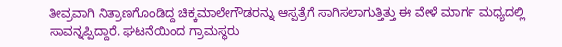ತೀವ್ರವಾಗಿ ನಿತ್ರಾಣಗೊಂಡಿದ್ದ ಚಿಕ್ಕಮಾಲೇಗೌಡರನ್ನು ಆಸ್ಪತ್ರೆಗೆ ಸಾಗಿಸಲಾಗುತ್ತಿತ್ತು ಈ ವೇಳೆ ಮಾರ್ಗ ಮಧ್ಯದಲ್ಲಿ ಸಾವನ್ನಪ್ಪಿದ್ದಾರೆ. ಘಟನೆಯಿಂದ ಗ್ರಾಮಸ್ಥರು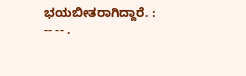ಭಯಬೀತರಾಗಿದ್ದಾರೆ. : -- -- .